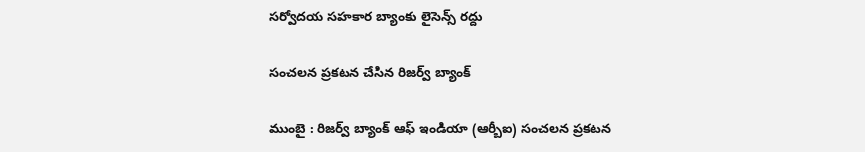సర్వోదయ సహకార బ్యాంకు లైసెన్స్‌ రద్దు

సంచ‌ల‌న ప్ర‌క‌ట‌న చేసిన రిజ‌ర్వ్ బ్యాంక్

ముంబై : రిజ‌ర్వ్ బ్యాంక్ ఆఫ్ ఇండియా (ఆర్బీఐ) సంచ‌ల‌న ప్ర‌క‌ట‌న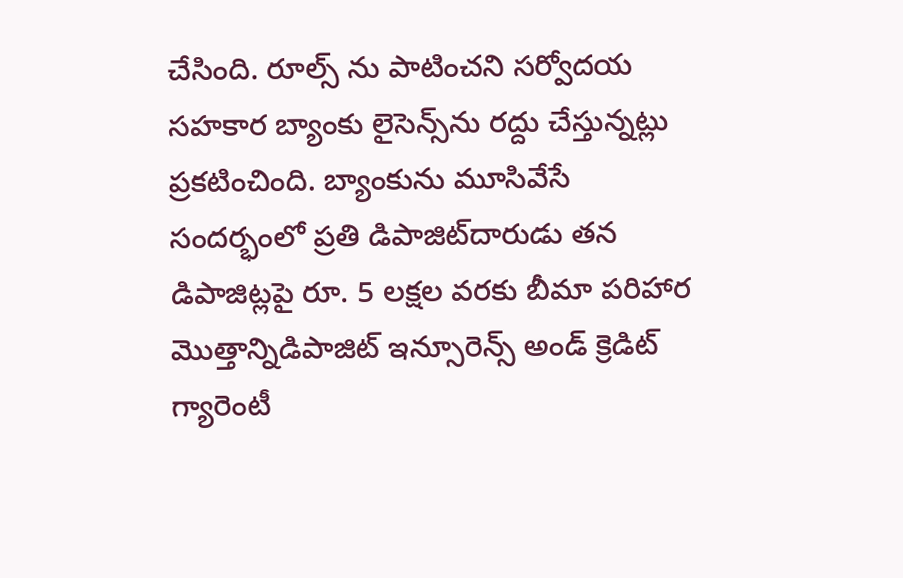చేసింది. రూల్స్ ను పాటించ‌ని సర్వోదయ సహకార బ్యాంకు లైసెన్స్‌ను రద్దు చేస్తున్న‌ట్లు ప్ర‌క‌టించింది. బ్యాంకును మూసివేసే సందర్భంలో ప్రతి డిపాజిట్‌దారుడు తన డిపాజిట్లపై రూ. 5 లక్షల వరకు బీమా పరిహార మొత్తాన్నిడిపాజిట్ ఇన్సూరెన్స్ అండ్ క్రెడిట్ గ్యారెంటీ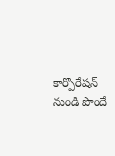కార్పొరేషన్ నుండి పొందే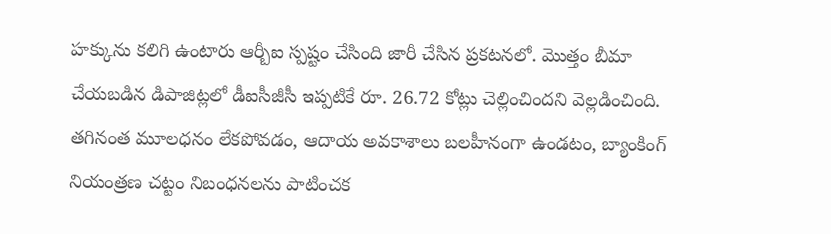హక్కును కలిగి ఉంటారు ఆర్బీఐ స్ప‌ష్టం చేసింది జారీ చేసిన ప్ర‌క‌ట‌న‌లో. మొత్తం బీమా చేయబడిన డిపాజిట్లలో డీఐసీజీసీ ఇప్పటికే రూ. 26.72 కోట్లు చెల్లించిందని వెల్ల‌డించింది. తగినంత మూలధనం లేకపోవడం, ఆదాయ అవకాశాలు బలహీనంగా ఉండటం, బ్యాంకింగ్ నియంత్రణ చట్టం నిబంధనలను పాటించక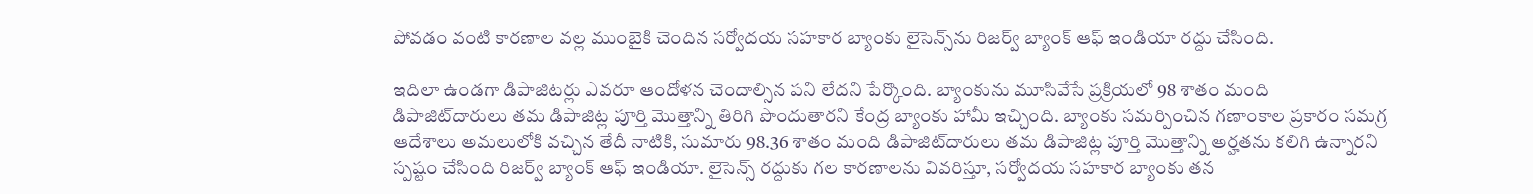పోవడం వంటి కారణాల వల్ల ముంబైకి చెందిన సర్వోదయ సహకార బ్యాంకు లైసెన్స్‌ను రిజర్వ్ బ్యాంక్ ఆఫ్ ఇండియా ర‌ద్దు చేసింది.

ఇదిలా ఉండ‌గా డిపాజిట‌ర్లు ఎవ‌రూ ఆందోళ‌న చెందాల్సిన ప‌ని లేద‌ని పేర్కొంది. బ్యాంకును మూసివేసే ప్రక్రియలో 98 శాతం మంది డిపాజిట్‌దారులు తమ డిపాజిట్ల పూర్తి మొత్తాన్ని తిరిగి పొందుతారని కేంద్ర బ్యాంకు హామీ ఇచ్చింది. బ్యాంకు సమర్పించిన గణాంకాల ప్రకారం సమగ్ర ఆదేశాలు అమలులోకి వచ్చిన తేదీ నాటికి, సుమారు 98.36 శాతం మంది డిపాజిట్‌దారులు తమ డిపాజిట్ల పూర్తి మొత్తాన్ని అర్హతను కలిగి ఉన్నారని స్ప‌ష్టం చేసింది రిజ‌ర్వ్ బ్యాంక్ ఆఫ్ ఇండియా. లైసెన్స్ రద్దుకు గల కారణాలను వివరిస్తూ, సర్వోదయ సహకార బ్యాంకు తన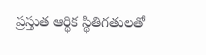ప్రస్తుత ఆర్థిక స్థితిగతులతో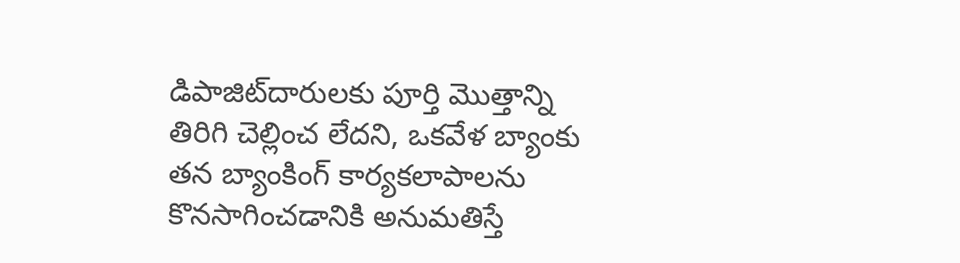డిపాజిట్‌దారులకు పూర్తి మొత్తాన్ని తిరిగి చెల్లించ లేదని, ఒకవేళ బ్యాంకు తన బ్యాంకింగ్ కార్యకలాపాలను కొనసాగించడానికి అనుమతిస్తే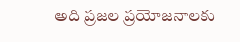అది ప్రజల ప్రయోజనాలకు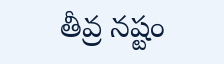తీవ్ర నష్టం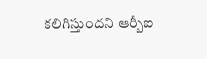కలిగిస్తుందని ఆర్బీఐ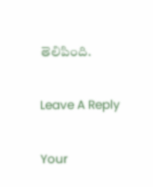తెలిపింది.

Leave A Reply

Your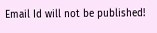Email Id will not be published!